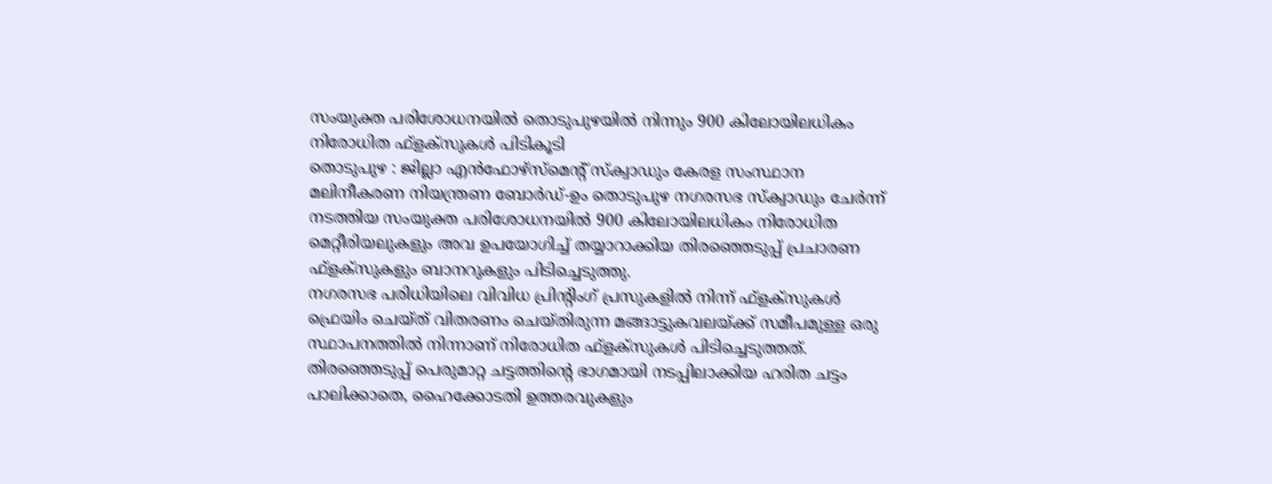സംയുക്ത പരിശോധനയിൽ തൊടുപുഴയിൽ നിന്നും 900 കിലോയിലധികം നിരോധിത ഫ്ളക്സുകൾ പിടികൂടി
തൊടുപുഴ : ജില്ലാ എൻഫോഴ്സ്മെന്റ് സ്ക്വാഡും കേരള സംസ്ഥാന മലിനീകരണ നിയന്ത്രണ ബോർഡ്-ഉം തൊടുപുഴ നഗരസഭ സ്ക്വാഡും ചേർന്ന് നടത്തിയ സംയുക്ത പരിശോധനയിൽ 900 കിലോയിലധികം നിരോധിത മെറ്റീരിയലുകളും അവ ഉപയോഗിച്ച് തയ്യാറാക്കിയ തിരഞ്ഞെടുപ്പ് പ്രചാരണ ഫ്ളക്സുകളും ബാനറുകളും പിടിച്ചെടുത്തു.
നഗരസഭ പരിധിയിലെ വിവിധ പ്രിന്റിംഗ് പ്രസുകളിൽ നിന്ന് ഫ്ളക്സുകൾ ഫ്രെയിം ചെയ്ത് വിതരണം ചെയ്തിരുന്ന മങ്ങാട്ടുകവലയ്ക്ക് സമീപമുള്ള ഒരു സ്ഥാപനത്തിൽ നിന്നാണ് നിരോധിത ഫ്ളക്സുകൾ പിടിച്ചെടുത്തത്.
തിരഞ്ഞെടുപ്പ് പെരുമാറ്റ ചട്ടത്തിന്റെ ഭാഗമായി നടപ്പിലാക്കിയ ഹരിത ചട്ടം പാലിക്കാതെ, ഹൈക്കോടതി ഉത്തരവുകളും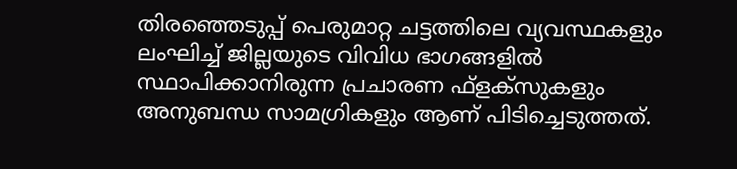തിരഞ്ഞെടുപ്പ് പെരുമാറ്റ ചട്ടത്തിലെ വ്യവസ്ഥകളും ലംഘിച്ച് ജില്ലയുടെ വിവിധ ഭാഗങ്ങളിൽ സ്ഥാപിക്കാനിരുന്ന പ്രചാരണ ഫ്ളക്സുകളും അനുബന്ധ സാമഗ്രികളും ആണ് പിടിച്ചെടുത്തത്.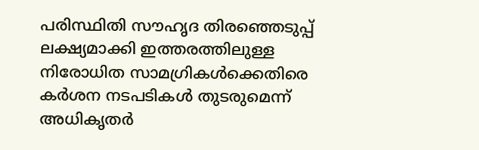പരിസ്ഥിതി സൗഹൃദ തിരഞ്ഞെടുപ്പ് ലക്ഷ്യമാക്കി ഇത്തരത്തിലുള്ള നിരോധിത സാമഗ്രികൾക്കെതിരെ കർശന നടപടികൾ തുടരുമെന്ന് അധികൃതർ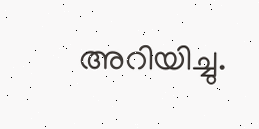അറിയിച്ചു.